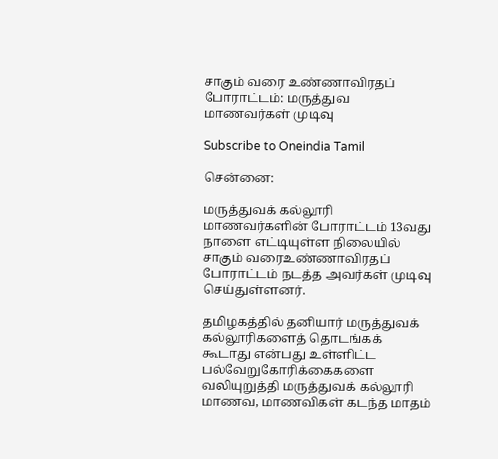சாகும் வரை உண்ணாவிரதப் போராட்டம்: மருத்துவ மாணவர்கள் முடிவு

Subscribe to Oneindia Tamil

சென்னை:

மருத்துவக் கல்லூரி மாணவர்களின் போராட்டம் 13வது நாளை எட்டியுள்ள நிலையில் சாகும் வரைஉண்ணாவிரதப் போராட்டம் நடத்த அவர்கள் முடிவு செய்துள்ளனர்.

தமிழகத்தில் தனியார் மருத்துவக் கல்லூரிகளைத் தொடங்கக் கூடாது என்பது உள்ளிட்ட பல்வேறுகோரிக்கைகளை வலியுறுத்தி மருத்துவக் கல்லூரி மாணவ, மாணவிகள் கடந்த மாதம்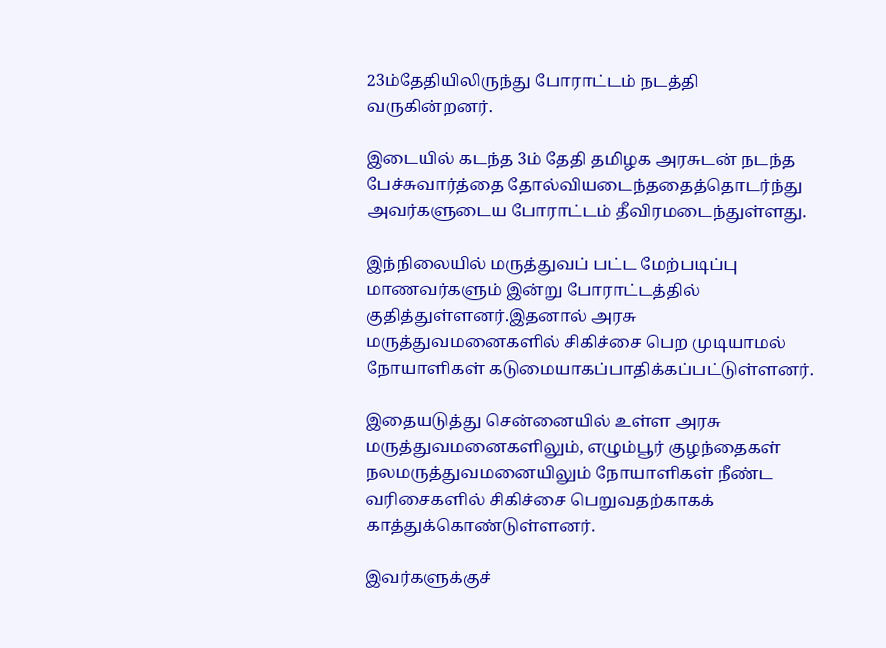23ம்தேதியிலிருந்து போராட்டம் நடத்தி வருகின்றனர்.

இடையில் கடந்த 3ம் தேதி தமிழக அரசுடன் நடந்த பேச்சுவார்த்தை தோல்வியடைந்ததைத்தொடர்ந்து அவர்களுடைய போராட்டம் தீவிரமடைந்துள்ளது.

இந்நிலையில் மருத்துவப் பட்ட மேற்படிப்பு மாணவர்களும் இன்று போராட்டத்தில் குதித்துள்ளனர்.இதனால் அரசு மருத்துவமனைகளில் சிகிச்சை பெற முடியாமல் நோயாளிகள் கடுமையாகப்பாதிக்கப்பட்டுள்ளனர்.

இதையடுத்து சென்னையில் உள்ள அரசு மருத்துவமனைகளிலும், எழும்பூர் குழந்தைகள் நலமருத்துவமனையிலும் நோயாளிகள் நீண்ட வரிசைகளில் சிகிச்சை பெறுவதற்காகக் காத்துக்கொண்டுள்ளனர்.

இவர்களுக்குச்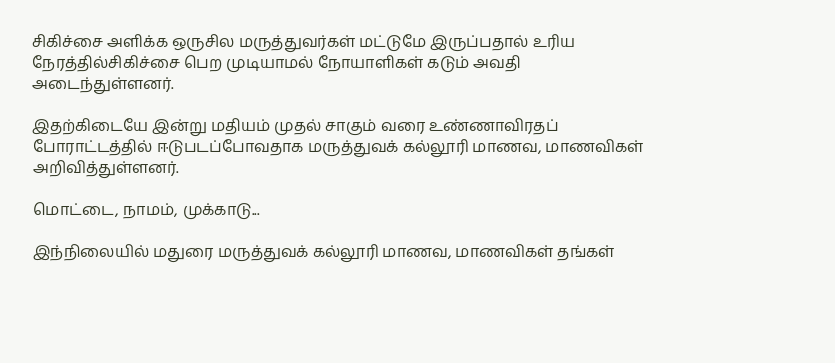சிகிச்சை அளிக்க ஒருசில மருத்துவர்கள் மட்டுமே இருப்பதால் உரிய நேரத்தில்சிகிச்சை பெற முடியாமல் நோயாளிகள் கடும் அவதி அடைந்துள்ளனர்.

இதற்கிடையே இன்று மதியம் முதல் சாகும் வரை உண்ணாவிரதப் போராட்டத்தில் ஈடுபடப்போவதாக மருத்துவக் கல்லூரி மாணவ, மாணவிகள் அறிவித்துள்ளனர்.

மொட்டை, நாமம், முக்காடு...

இந்நிலையில் மதுரை மருத்துவக் கல்லூரி மாணவ, மாணவிகள் தங்கள்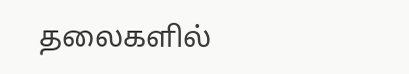தலைகளில்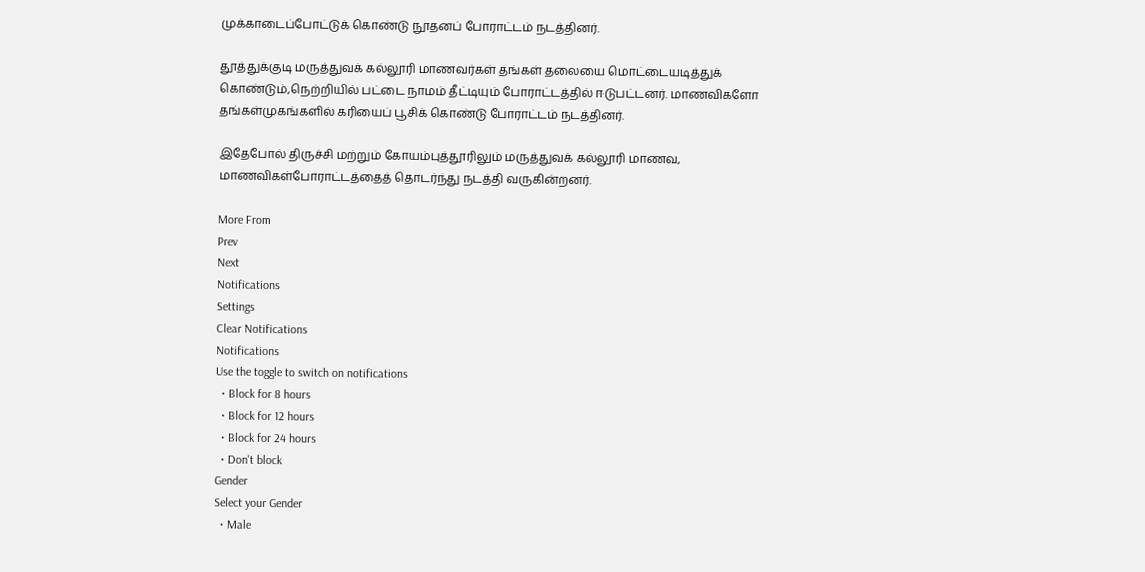முக்காடைப்போட்டுக் கொண்டு நூதனப் போராட்டம் நடத்தினர்.

தூத்துக்குடி மருத்துவக் கல்லூரி மாணவர்கள் தங்கள் தலையை மொட்டையடித்துக் கொண்டும்,நெற்றியில் பட்டை நாமம் தீட்டியும் போராட்டத்தில் ஈடுபட்டனர். மாணவிகளோ தங்கள்முகங்களில் கரியைப் பூசிக் கொண்டு போராட்டம் நடத்தினர்.

இதேபோல் திருச்சி மற்றும் கோயம்புத்தூரிலும் மருத்துவக் கல்லூரி மாணவ, மாணவிகள்போராட்டத்தைத் தொடர்ந்து நடத்தி வருகின்றனர்.

More From
Prev
Next
Notifications
Settings
Clear Notifications
Notifications
Use the toggle to switch on notifications
  • Block for 8 hours
  • Block for 12 hours
  • Block for 24 hours
  • Don't block
Gender
Select your Gender
  • Male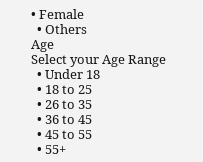• Female
  • Others
Age
Select your Age Range
  • Under 18
  • 18 to 25
  • 26 to 35
  • 36 to 45
  • 45 to 55
  • 55+